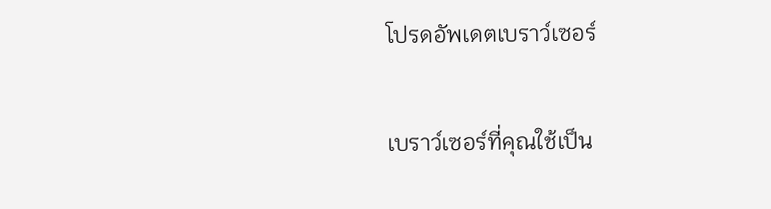โปรดอัพเดตเบราว์เซอร์

เบราว์เซอร์ที่คุณใช้เป็น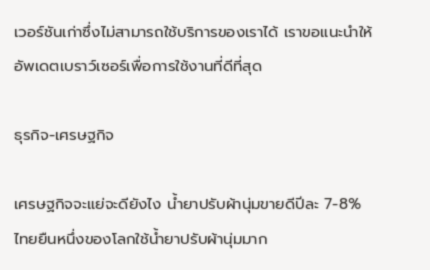เวอร์ชันเก่าซึ่งไม่สามารถใช้บริการของเราได้ เราขอแนะนำให้อัพเดตเบราว์เซอร์เพื่อการใช้งานที่ดีที่สุด

ธุรกิจ-เศรษฐกิจ

เศรษฐกิจจะแย่จะดียังไง น้ำยาปรับผ้านุ่มขายดีปีละ 7-8% ไทยยืนหนึ่งของโลกใช้น้ำยาปรับผ้านุ่มมาก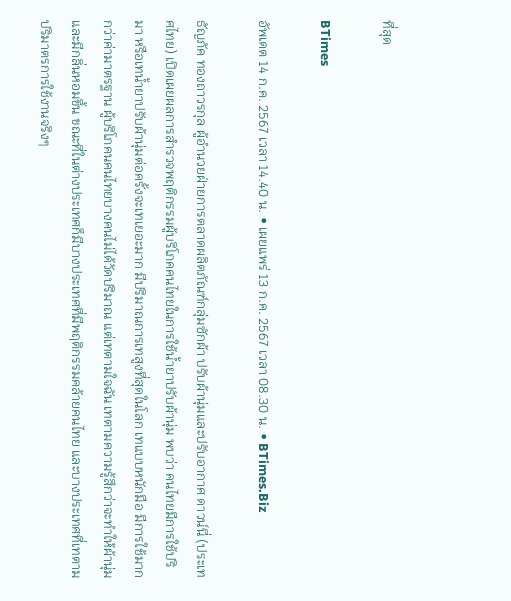ที่สุด

BTimes

อัพเดต 14 ก.ค. 2567 เวลา 14.40 น. • เผยแพร่ 13 ก.ค. 2567 เวลา 08.30 น. • BTimes.Biz

ธัญภัค ทองถาวรกุล ผู้อำนวยฝ่ายการตลาดผลิตภัณฑ์กลุ่มซักผ้า ปรับผ้านุ่มและปรับอากาศ ดาวน์นี่ (ประเทศไทย) เปิดเผยผลการสำรวจพฤติกรรมผู้บริโภคคนไทยในการใช้น้ำยาปรับผ้านุ่ม พบว่า คนไทยมีการใช้ปริมา หรือเทน้ำยาปรับผ้านุ่มต่อครั้งจะเทเยอะมาก มีปริมาณการเทสูงที่สุดในโลก เทแบบหนักมือ มีการใช้มากกว่าค่ามาตรฐาน ผู้บริโภคนคนไทยบางคนไม่ได้วัดปริมาณ แต่เทตามใจฉัน เทตามความรู้สึกว่าจะทำให้ผ้านุ่ม และมีกลิ่นหอมขึ้น ขณะที่ในต่างประเทศก็มีบางประเทศที่มีพฤติกรรมคล้ายคนไทย และบางประเทศที่เทตามปริมาตรการใช้งานจริงๆ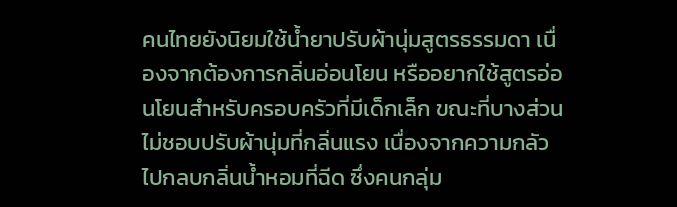คนไทยยังนิยมใช้น้ำยาปรับผ้านุ่มสูตรธรรมดา เนื่องจากต้องการกลิ่นอ่อนโยน หรืออยากใช้สูตรอ่อนโยนสำหรับครอบครัวที่มีเด็กเล็ก ขณะที่บางส่วนไม่ชอบปรับผ้านุ่มที่กลิ่นแรง เนื่องจากความกลัวไปกลบกลิ่นน้ำหอมที่ฉีด ซึ่งคนกลุ่ม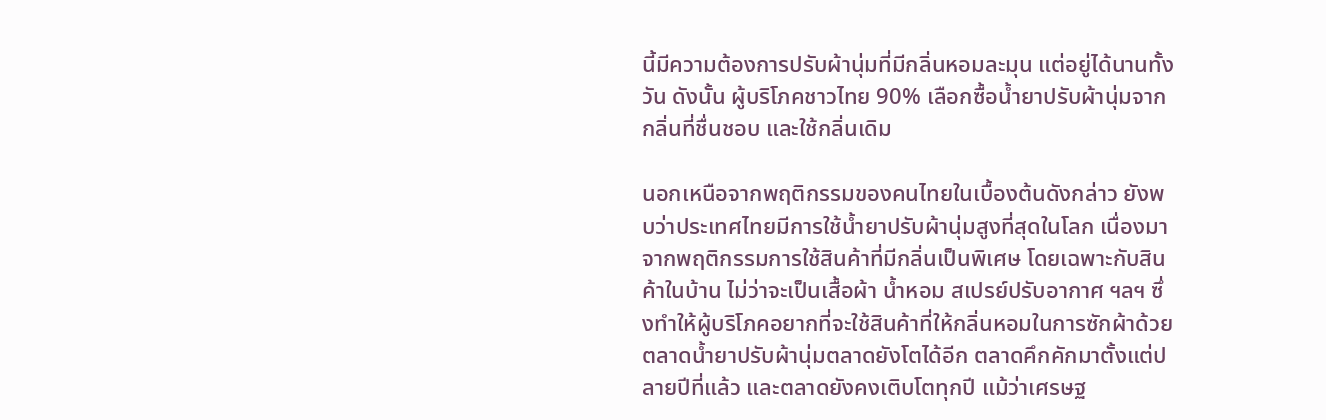นี้มีความต้องการปรับผ้านุ่มที่มีกลิ่นหอมละมุน แต่อยู่ได้นานทั้งวัน ดังนั้น ผู้บริโภคชาวไทย 90% เลือกซื้อน้ำยาปรับผ้านุ่มจากกลิ่นที่ชื่นชอบ และใช้กลิ่นเดิม

นอกเหนือจากพฤติกรรมของคนไทยในเบื้องต้นดังกล่าว ยังพบว่าประเทศไทยมีการใช้น้ำยาปรับผ้านุ่มสูงที่สุดในโลก เนื่องมาจากพฤติกรรมการใช้สินค้าที่มีกลิ่นเป็นพิเศษ โดยเฉพาะกับสินค้าในบ้าน ไม่ว่าจะเป็นเสื้อผ้า น้ำหอม สเปรย์ปรับอากาศ ฯลฯ ซึ่งทำให้ผู้บริโภคอยากที่จะใช้สินค้าที่ให้กลิ่นหอมในการซักผ้าด้วย ตลาดน้ำยาปรับผ้านุ่มตลาดยังโตได้อีก ตลาดคึกคักมาตั้งแต่ปลายปีที่แล้ว และตลาดยังคงเติบโตทุกปี แม้ว่าเศรษฐ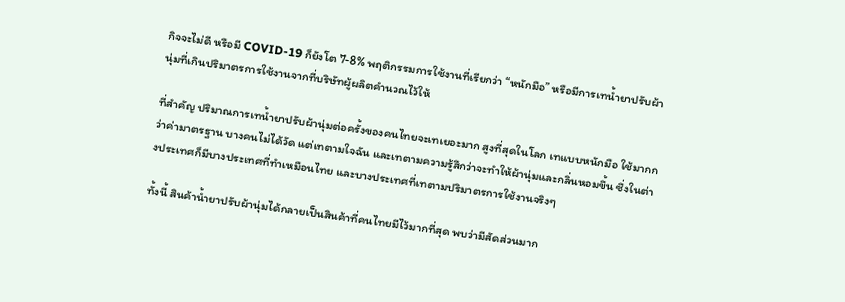กิจจะไม่ดี หรือมี COVID-19 ก็ยังโต 7-8% พฤติกรรมการใช้งานที่เรียกว่า “หนักมือ” หรือมีการเทน้ำยาปรับผ้านุ่มที่เกินปริมาตรการใช้งานจากที่บริษัทผู้ผลิตคำนวณไว้ให้

ที่สำคัญ ปริมาณการเทน้ำยาปรับผ้านุ่มต่อครั้งของคนไทยจะเทเยอะมาก สูงที่สุดในโลก เทแบบหนักมือ ใช้มากกว่าค่ามาตรฐาน บางคนไม่ได้วัด แต่เทตามใจฉัน และเทตามความรู้สึกว่าจะทำให้ผ้านุ่มและกลิ่นหอมขึ้น ซึ่งในต่างประเทศก็มีบางประเทศที่ทำเหมือนไทย และบางประเทศที่เทตามปริมาตรการใช้งานจริงๆ

ทั้งนี้ สินค้าน้ำยาปรับผ้านุ่มได้กลายเป็นสินค้าที่คนไทยมีไว้มากที่สุด พบว่ามีสัดส่วนมาก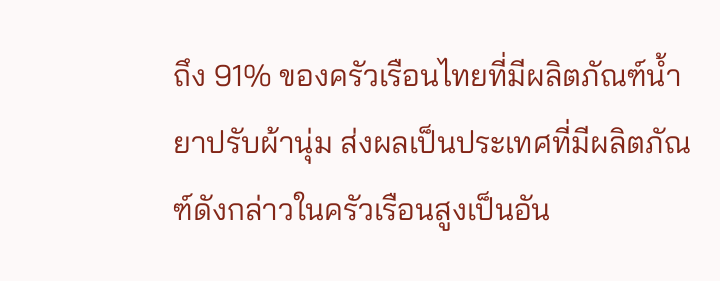ถึง 91% ของครัวเรือนไทยที่มีผลิตภัณฑ์น้ำยาปรับผ้านุ่ม ส่งผลเป็นประเทศที่มีผลิตภัณฑ์ดังกล่าวในครัวเรือนสูงเป็นอัน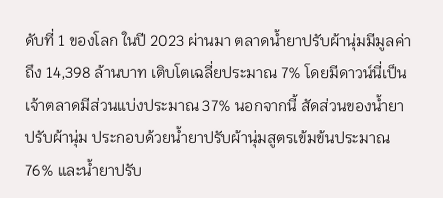ดับที่ 1 ของโลก ในปี 2023 ผ่านมา ตลาดน้ำยาปรับผ้านุ่มมีมูลค่าถึง 14,398 ล้านบาท เติบโตเฉลี่ยประมาณ 7% โดยมีดาวน์นี่เป็นเจ้าตลาดมีส่วนแบ่งประมาณ 37% นอกจากนี้ สัดส่วนของน้ำยาปรับผ้านุ่ม ประกอบด้วยน้ำยาปรับผ้านุ่มสูตรเข้มข้นประมาณ 76% และน้ำยาปรับ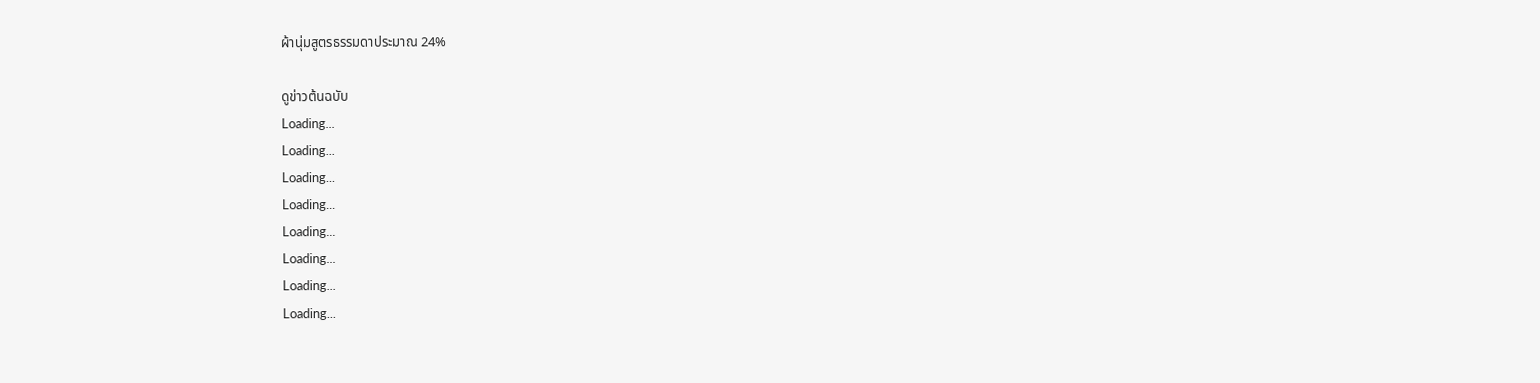ผ้านุ่มสูตรธรรมดาประมาณ 24%

ดูข่าวต้นฉบับ
Loading...
Loading...
Loading...
Loading...
Loading...
Loading...
Loading...
Loading...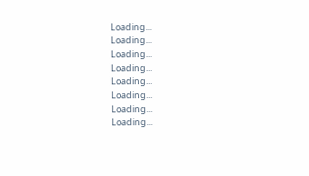Loading...
Loading...
Loading...
Loading...
Loading...
Loading...
Loading...
Loading...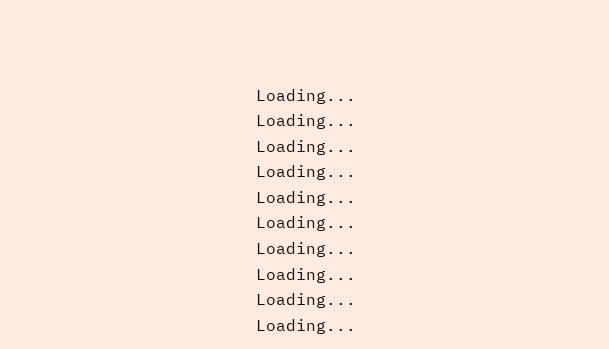Loading...
Loading...
Loading...
Loading...
Loading...
Loading...
Loading...
Loading...
Loading...
Loading...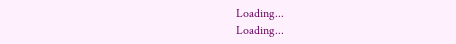Loading...
Loading...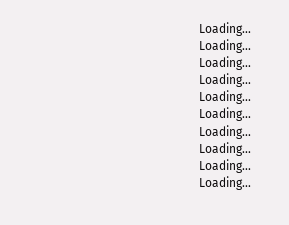Loading...
Loading...
Loading...
Loading...
Loading...
Loading...
Loading...
Loading...
Loading...
Loading...